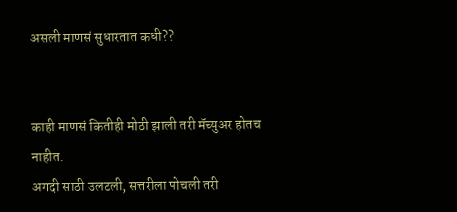असली माणसं सुधारतात कधी??


काही माणसं कितीही मोठी झाली तरी मॅच्युअर होतच नाहीत.
अगदी साठी उलटली, सत्तरीला पोचली तरी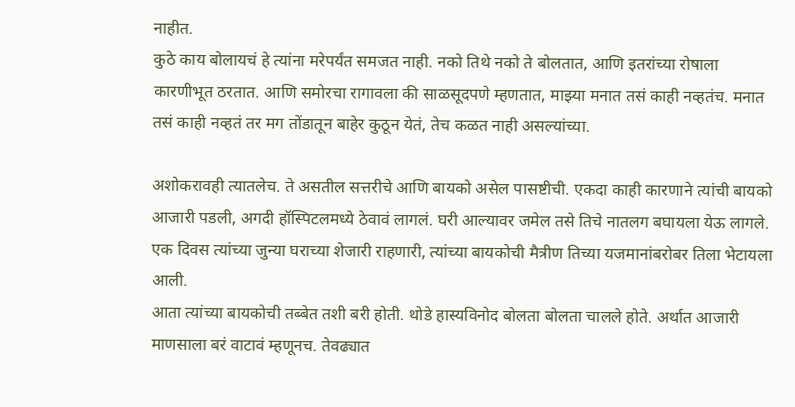नाहीत.
कुठे काय बोलायचं हे त्यांना मरेपर्यंत समजत नाही. नको तिथे नको ते बोलतात, आणि इतरांच्या रोषाला कारणीभूत ठरतात. आणि समोरचा रागावला की साळसूदपणे म्हणतात, माझ्या मनात तसं काही नव्हतंच. मनात तसं काही नव्हतं तर मग तोंडातून बाहेर कुठून येतं, तेच कळत नाही असल्यांच्या.

अशोकरावही त्यातलेच. ते असतील सत्तरीचे आणि बायको असेल पासष्टीची. एकदा काही कारणाने त्यांची बायको आजारी पडली, अगदी हॉस्पिटलमध्ये ठेवावं लागलं. घरी आल्यावर जमेल तसे तिचे नातलग बघायला येऊ लागले. एक दिवस त्यांच्या जुन्या घराच्या शेजारी राहणारी, त्यांच्या बायकोची मैत्रीण तिच्या यजमानांबरोबर तिला भेटायला आली.
आता त्यांच्या बायकोची तब्बेत तशी बरी होती. थोडे हास्यविनोद बोलता बोलता चालले होते. अर्थात आजारी माणसाला बरं वाटावं म्हणूनच. तेवढ्यात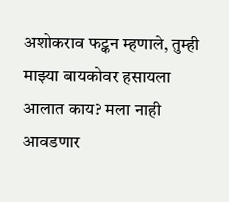अशोकराव फट्कन म्हणाले, तुम्ही माझ्या बायकोवर हसायला आलात काय? मला नाही आवडणार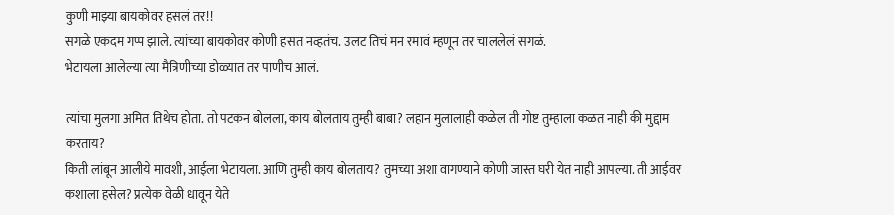कुणी माझ्या बायकोवर हसलं तर!!
सगळे एकदम गप्प झाले. त्यांच्या बायकोवर कोणी हसत नव्हतंच. उलट तिचं मन रमावं म्हणून तर चाललेलं सगळं.
भेटायला आलेल्या त्या मैत्रिणीच्या डोळ्यात तर पाणीच आलं.

त्यांचा मुलगा अमित तिथेच होता. तो पटकन बोलला, काय बोलताय तुम्ही बाबा? लहान मुलालाही कळेल ती गोष्ट तुम्हाला कळत नाही की मुद्दाम करताय?
किती लांबून आलीये मावशी, आईला भेटायला. आणि तुम्ही काय बोलताय? तुमच्या अशा वागण्याने कोणी जास्त घरी येत नाही आपल्या. ती आईवर कशाला हसेल? प्रत्येक वेळी धावून येते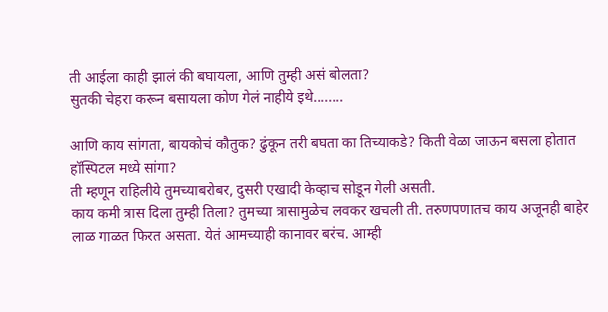ती आईला काही झालं की बघायला, आणि तुम्ही असं बोलता?
सुतकी चेहरा करून बसायला कोण गेलं नाहीये इथे........

आणि काय सांगता, बायकोचं कौतुक? ढुंकून तरी बघता का तिच्याकडे? किती वेळा जाऊन बसला होतात हॉस्पिटल मध्ये सांगा?
ती म्हणून राहिलीये तुमच्याबरोबर, दुसरी एखादी केव्हाच सोडून गेली असती.
काय कमी त्रास दिला तुम्ही तिला? तुमच्या त्रासामुळेच लवकर खचली ती. तरुणपणातच काय अजूनही बाहेर लाळ गाळत फिरत असता. येतं आमच्याही कानावर बरंच. आम्ही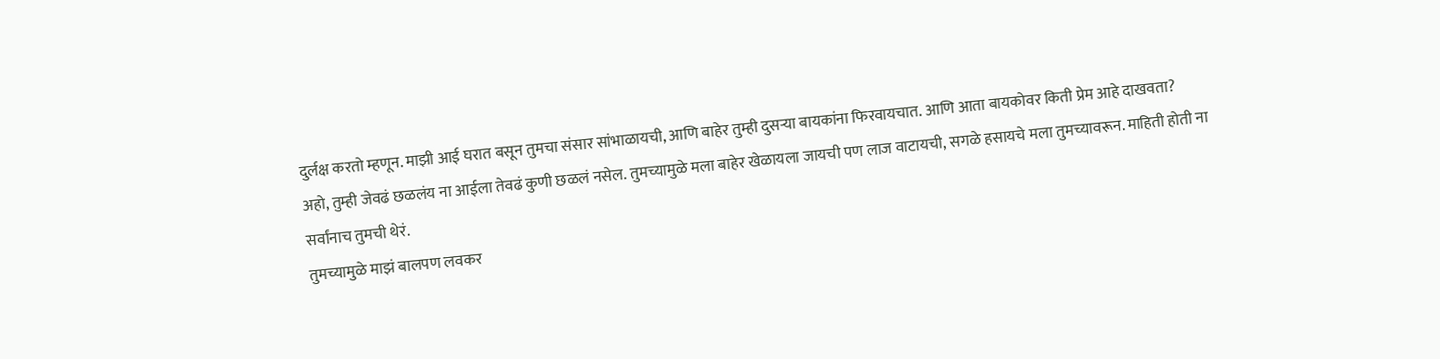दुर्लक्ष करतो म्हणून. माझी आई घरात बसून तुमचा संसार सांभाळायची, आणि बाहेर तुम्ही दुसऱ्या बायकांना फिरवायचात. आणि आता बायकोवर किती प्रेम आहे दाखवता?
अहो, तुम्ही जेवढं छळलंय ना आईला तेवढं कुणी छळलं नसेल. तुमच्यामुळे मला बाहेर खेळायला जायची पण लाज वाटायची, सगळे हसायचे मला तुमच्यावरून. माहिती होती ना सर्वांनाच तुमची थेरं.
तुमच्यामुळे माझं बालपण लवकर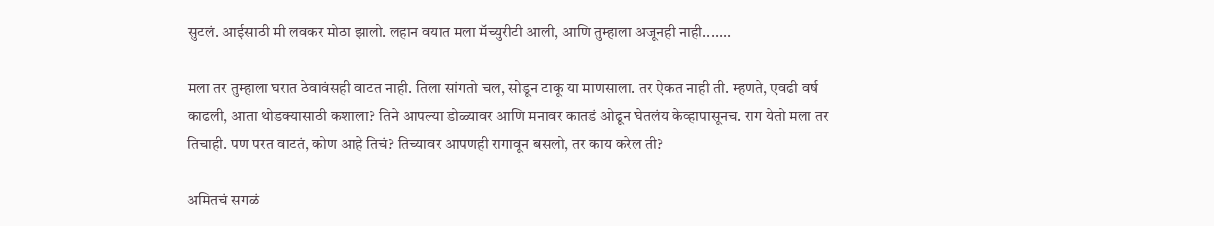सुटलं. आईसाठी मी लवकर मोठा झालो. लहान वयात मला मॅच्युरीटी आली, आणि तुम्हाला अजूनही नाही.......

मला तर तुम्हाला घरात ठेवावंसही वाटत नाही. तिला सांगतो चल, सोडून टाकू या माणसाला. तर ऐकत नाही ती. म्हणते, एवढी वर्ष काढली, आता थोडक्यासाठी कशाला? तिने आपल्या डोळ्यावर आणि मनावर कातडं ओढून घेतलंय केव्हापासूनच. राग येतो मला तर तिचाही. पण परत वाटतं, कोण आहे तिचं? तिच्यावर आपणही रागावून बसलो, तर काय करेल ती?

अमितचं सगळं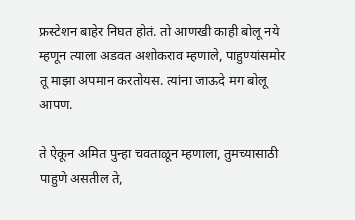फ्रस्टेशन बाहेर निघत होतं. तो आणखी काही बोलू नये म्हणून त्याला अडवत अशोकराव म्हणाले, पाहुण्यांसमोर तू माझा अपमान करतोयस. त्यांना जाऊदे मग बोलू आपण.

ते ऐकून अमित पुन्हा चवताळून म्हणाला, तुमच्यासाठी पाहुणे असतील ते,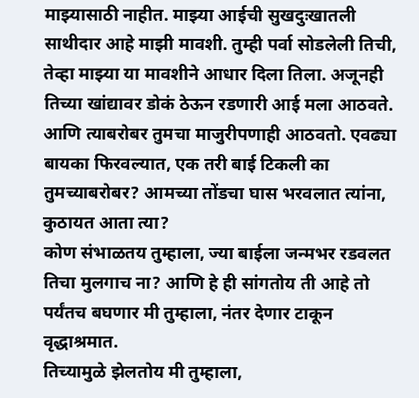माझ्यासाठी नाहीत. माझ्या आईची सुखदुःखातली साथीदार आहे माझी मावशी. तुम्ही पर्वा सोडलेली तिची, तेव्हा माझ्या या मावशीने आधार दिला तिला. अजूनही तिच्या खांद्यावर डोकं ठेऊन रडणारी आई मला आठवते.
आणि त्याबरोबर तुमचा माजुरीपणाही आठवतो. एवढ्या बायका फिरवल्यात, एक तरी बाई टिकली का तुमच्याबरोबर? आमच्या तोंडचा घास भरवलात त्यांना, कुठायत आता त्या?
कोण संभाळतय तुम्हाला, ज्या बाईला जन्मभर रडवलत तिचा मुलगाच ना? आणि हे ही सांगतोय ती आहे तो पर्यंतच बघणार मी तुम्हाला, नंतर देणार टाकून वृद्धाश्रमात.
तिच्यामुळे झेलतोय मी तुम्हाला,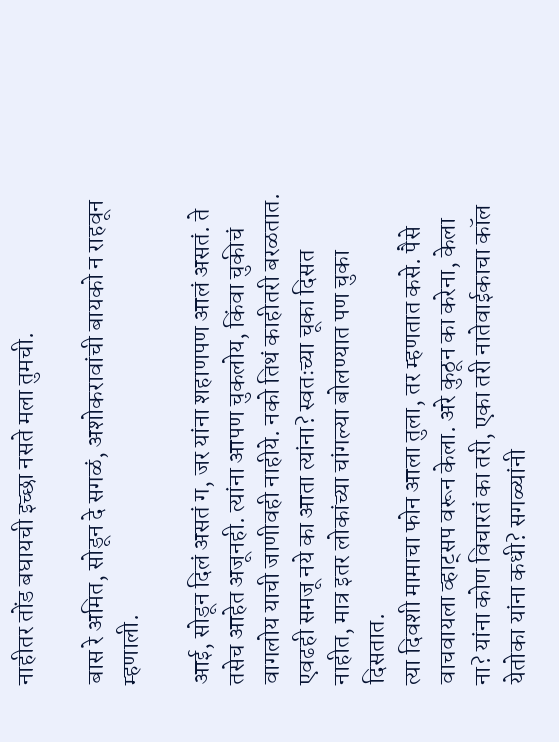नाहीतर तोंड बघायची इच्छा नसते मला तुमची.

बास रे अमित, सोडून दे सगळं, अशोकरावांची बायको न राहवून म्हणाली.

आई, सोडून दिलं असतं ग, जर यांना शहाणपण आलं असतं. ते तसेच आहेत अजूनही. त्यांना आपण चुकलोय, किंवा चुकीचं वागलोय याची जाणीवही नाहीये. नको तिथं काहीतरी बरळतात. एवढही समजू नये का आता त्यांना? स्वतःच्या चूका दिसत नाहीत, मात्र इतर लोकांच्या चांगल्या बोलण्यात पण चुका दिसतात.
त्या दिवशी मामाचा फोन आला तुला, तर म्हणतात कसे. पैसे वाचवायला व्हाट्सप वरून केला. अरे कुठून का करेना, केला ना? यांना कोण विचारतं का तरी, एका तरी नातेवाईकाचा कॉल येतोका यांना कधी? सगळ्यांनी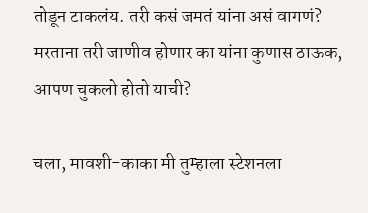तोडून टाकलंय. तरी कसं जमतं यांना असं वागणं?
मरताना तरी जाणीव होणार का यांना कुणास ठाऊक, आपण चुकलो होतो याची?

चला, मावशी-काका मी तुम्हाला स्टेशनला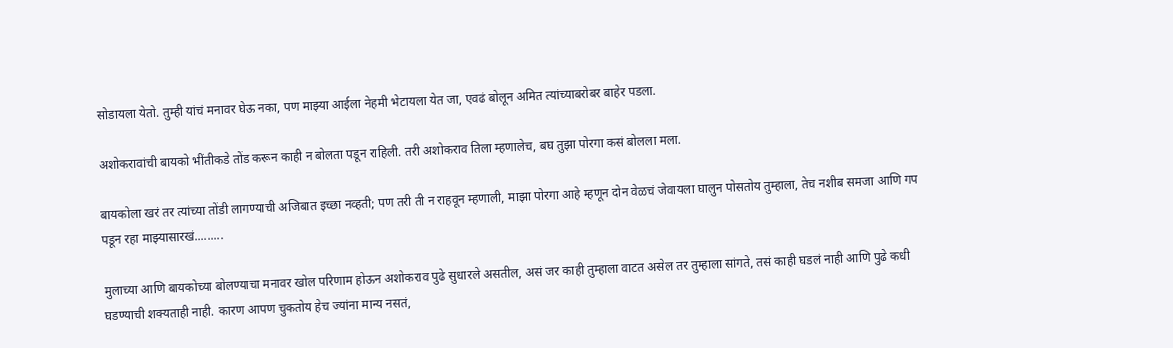सोडायला येतो. तुम्ही यांचं मनावर घेऊ नका, पण माझ्या आईला नेहमी भेटायला येत जा, एवढं बोलून अमित त्यांच्याबरोबर बाहेर पडला.

अशोकरावांची बायको भींतीकडे तोंड करून काही न बोलता पडून राहिली. तरी अशोकराव तिला म्हणालेच, बघ तुझा पोरगा कसं बोलला मला.

बायकोला खरं तर त्यांच्या तोंडी लागण्याची अजिबात इच्छा नव्हती; पण तरी ती न राहवून म्हणाली, माझा पोरगा आहे म्हणून दोन वेळचं जेवायला घालुन पोसतोय तुम्हाला, तेच नशीब समजा आणि गप पडून रहा माझ्यासारखं.........

मुलाच्या आणि बायकोच्या बोलण्याचा मनावर खोल परिणाम होऊन अशोकराव पुढे सुधारले असतील, असं जर काही तुम्हाला वाटत असेल तर तुम्हाला सांगते, तसं काही घडलं नाही आणि पुढे कधी घडण्याची शक्यताही नाही. कारण आपण चुकतोय हेच ज्यांना मान्य नसतं,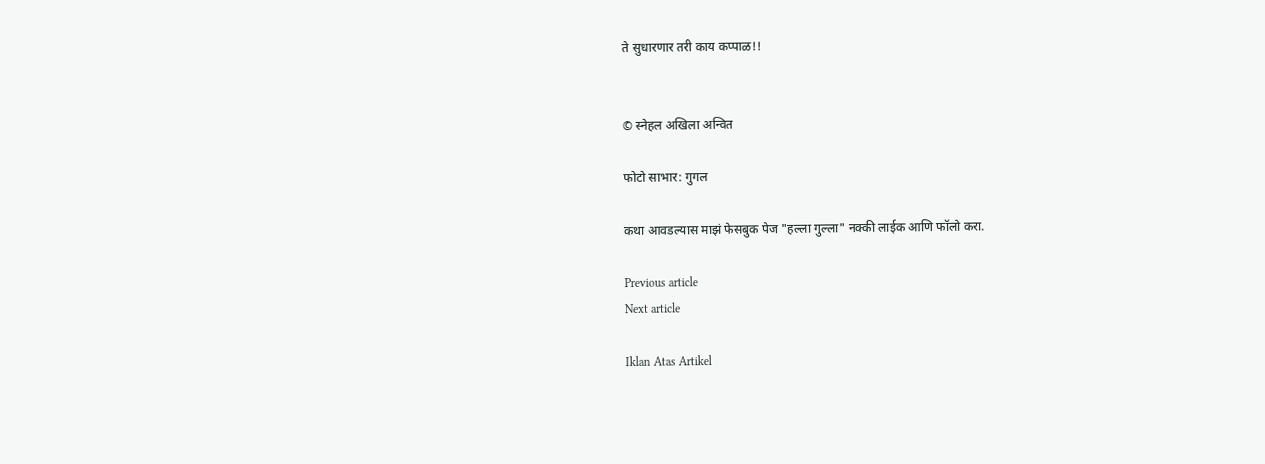ते सुधारणार तरी काय कप्पाळ!!


© स्नेहल अखिला अन्वित

फोटो साभार: गुगल

कथा आवडल्यास माझं फेसबुक पेज "हल्ला गुल्ला" नक्की लाईक आणि फॉलो करा.

Previous article
Next article

Iklan Atas Artikel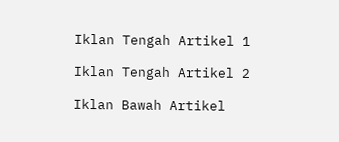Iklan Tengah Artikel 1

Iklan Tengah Artikel 2

Iklan Bawah Artikel